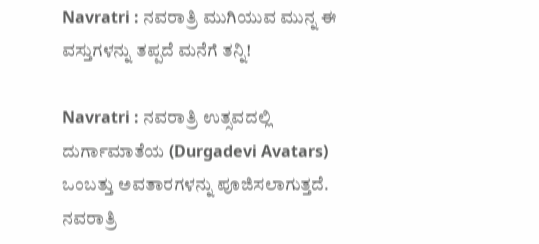Navratri : ನವರಾತ್ರಿ ಮುಗಿಯುವ ಮುನ್ನ ಈ ವಸ್ತುಗಳನ್ನು ತಪ್ಪದೆ ಮನೆಗೆ ತನ್ನಿ!

Navratri : ನವರಾತ್ರಿ ಉತ್ಸವದಲ್ಲಿ ದುರ್ಗಾಮಾತೆಯ (Durgadevi Avatars) ಒಂಬತ್ತು ಅವತಾರಗಳನ್ನು ಪೂಜಿಸಲಾಗುತ್ತದೆ.  ನವರಾತ್ರಿ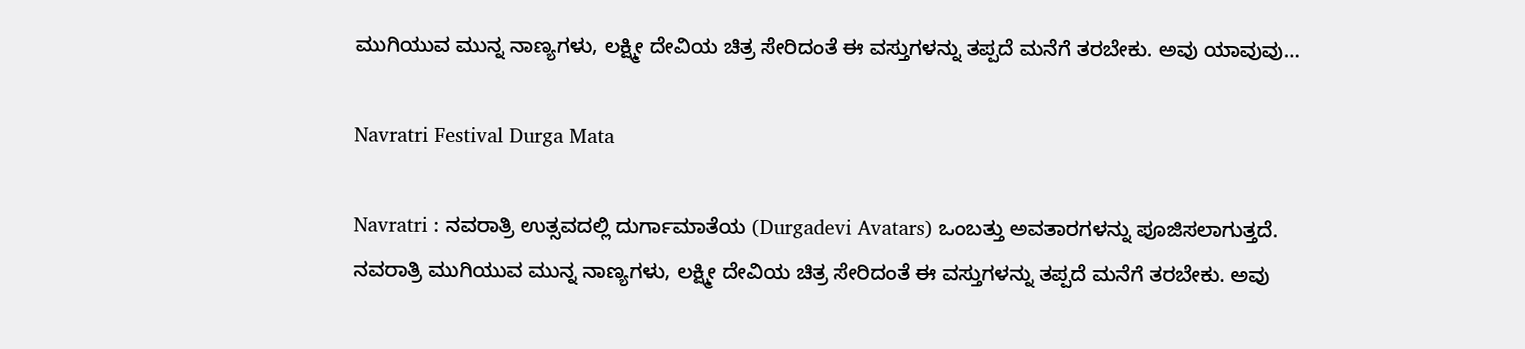ಮುಗಿಯುವ ಮುನ್ನ ನಾಣ್ಯಗಳು, ಲಕ್ಷ್ಮೀ ದೇವಿಯ ಚಿತ್ರ ಸೇರಿದಂತೆ ಈ ವಸ್ತುಗಳನ್ನು ತಪ್ಪದೆ ಮನೆಗೆ ತರಬೇಕು. ಅವು ಯಾವುವು…

Navratri Festival Durga Mata

Navratri : ನವರಾತ್ರಿ ಉತ್ಸವದಲ್ಲಿ ದುರ್ಗಾಮಾತೆಯ (Durgadevi Avatars) ಒಂಬತ್ತು ಅವತಾರಗಳನ್ನು ಪೂಜಿಸಲಾಗುತ್ತದೆ.  ನವರಾತ್ರಿ ಮುಗಿಯುವ ಮುನ್ನ ನಾಣ್ಯಗಳು, ಲಕ್ಷ್ಮೀ ದೇವಿಯ ಚಿತ್ರ ಸೇರಿದಂತೆ ಈ ವಸ್ತುಗಳನ್ನು ತಪ್ಪದೆ ಮನೆಗೆ ತರಬೇಕು. ಅವು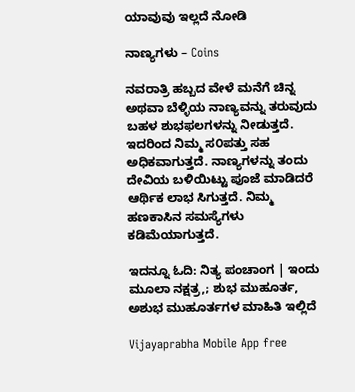ಯಾವುವು ಇಲ್ಲದೆ ನೋಡಿ

ನಾಣ್ಯಗಳು – Coins

ನವರಾತ್ರಿ ಹಬ್ಬದ ವೇಳೆ ಮನೆಗೆ ಚಿನ್ನ ಅಥವಾ ಬೆಳ್ಳಿಯ ನಾಣ್ಯವನ್ನು ತರುವುದು ಬಹಳ ಶುಭಫಲಗಳನ್ನು ನೀಡುತ್ತದೆ. ಇದರಿಂದ ನಿಮ್ಮ ಸ೦ಪತ್ತು ಸಹ ಅಧಿಕವಾಗುತ್ತದೆ. ನಾಣ್ಯಗಳನ್ನು ತಂದು ದೇವಿಯ ಬಳಿಯಿಟ್ಟು ಪೂಜೆ ಮಾಡಿದರೆ ಆರ್ಥಿಕ ಲಾಭ ಸಿಗುತ್ತದೆ. ನಿಮ್ಮ ಹಣಕಾಸಿನ ಸಮಸ್ಯೆಗಳು ಕಡಿಮೆಯಾಗುತ್ತದೆ.

ಇದನ್ನೂ ಓದಿ: ನಿತ್ಯ ಪಂಚಾಂಗ | ಇಂದು ಮೂಲಾ ನಕ್ಷತ್ರ,; ಶುಭ ಮುಹೂರ್ತ, ಅಶುಭ ಮುಹೂರ್ತಗಳ ಮಾಹಿತಿ ಇಲ್ಲಿದೆ

Vijayaprabha Mobile App free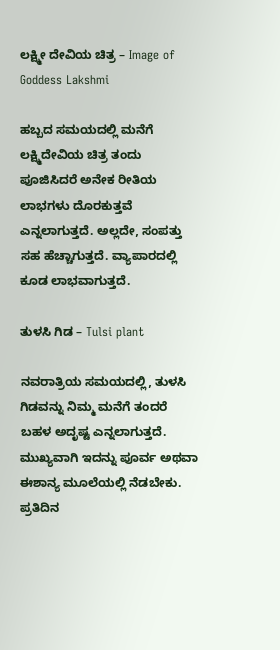ಲಕ್ಷ್ಮೀ ದೇವಿಯ ಚಿತ್ರ – Image of Goddess Lakshmi

ಹಬ್ಬದ ಸಮಯದಲ್ಲಿ ಮನೆಗೆ ಲಕ್ಷ್ಮಿದೇವಿಯ ಚಿತ್ರ ತಂದು ಪೂಜಿಸಿದರೆ ಅನೇಕ ರೀತಿಯ ಲಾಭಗಳು ದೊರಕುತ್ತವೆ ಎನ್ನಲಾಗುತ್ತದೆ. ಅಲ್ಲದೇ, ಸಂಪತ್ತು ಸಹ ಹೆಚ್ಚಾಗುತ್ತದೆ. ವ್ಯಾಪಾರದಲ್ಲಿ ಕೂಡ ಲಾಭವಾಗುತ್ತದೆ.

ತುಳಸಿ ಗಿಡ – Tulsi plant

ನವರಾತ್ರಿಯ ಸಮಯದಲ್ಲಿ, ತುಳಸಿ ಗಿಡವನ್ನು ನಿಮ್ಮ ಮನೆಗೆ ತಂದರೆ ಬಹಳ ಅದೃಷ್ಟ ಎನ್ನಲಾಗುತ್ತದೆ. ಮುಖ್ಯವಾಗಿ ಇದನ್ನು ಪೂರ್ವ ಅಥವಾ ಈಶಾನ್ಯ ಮೂಲೆಯಲ್ಲಿ ನೆಡಬೇಕು. ಪ್ರತಿದಿನ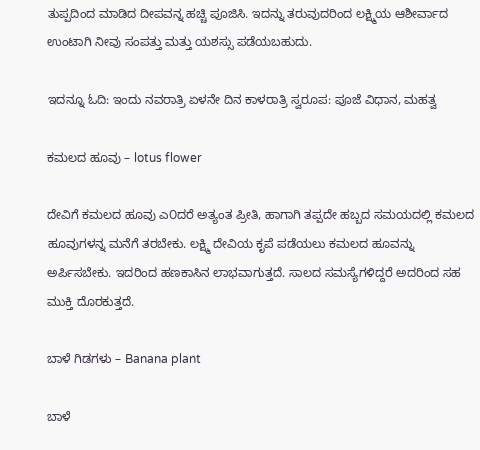ತುಪ್ಪದಿಂದ ಮಾಡಿದ ದೀಪವನ್ನ ಹಚ್ಚಿ ಪೂಜಿಸಿ. ಇದನ್ನು ತರುವುದರಿಂದ ಲಕ್ಷ್ಮಿಯ ಆಶೀರ್ವಾದ ಉಂಟಾಗಿ ನೀವು ಸಂಪತ್ತು ಮತ್ತು ಯಶಸ್ಸು ಪಡೆಯಬಹುದು.

ಇದನ್ನೂ ಓದಿ: ಇಂದು ನವರಾತ್ರಿ ಏಳನೇ ದಿನ ಕಾಳರಾತ್ರಿ ಸ್ವರೂಪ: ಪೂಜೆ ವಿಧಾನ, ಮಹತ್ವ

ಕಮಲದ ಹೂವು – lotus flower

ದೇವಿಗೆ ಕಮಲದ ಹೂವು ಎ೦ದರೆ ಅತ್ಯಂತ ಪ್ರೀತಿ, ಹಾಗಾಗಿ ತಪ್ಪದೇ ಹಬ್ಬದ ಸಮಯದಲ್ಲಿ ಕಮಲದ ಹೂವುಗಳನ್ನ ಮನೆಗೆ ತರಬೇಕು. ಲಕ್ಷ್ಮಿ ದೇವಿಯ ಕೃಪೆ ಪಡೆಯಲು ಕಮಲದ ಹೂವನ್ನು ಅರ್ಪಿಸಬೇಕು. ಇದರಿಂದ ಹಣಕಾಸಿನ ಲಾಭವಾಗುತ್ತದೆ. ಸಾಲದ ಸಮಸ್ಯೆಗಳಿದ್ದರೆ ಅದರಿಂದ ಸಹ ಮುಕ್ತಿ ದೊರಕುತ್ತದೆ.

ಬಾಳೆ ಗಿಡಗಳು – Banana plant

ಬಾಳೆ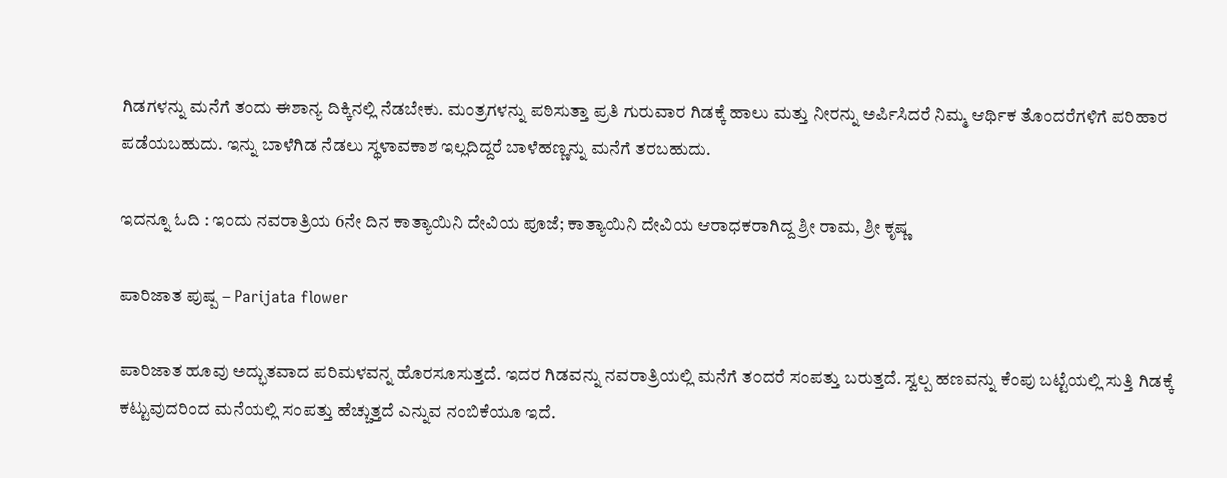ಗಿಡಗಳನ್ನು ಮನೆಗೆ ತಂದು ಈಶಾನ್ಯ ದಿಕ್ಕಿನಲ್ಲಿ ನೆಡಬೇಕು. ಮಂತ್ರಗಳನ್ನು ಪಠಿಸುತ್ತಾ ಪ್ರತಿ ಗುರುವಾರ ಗಿಡಕ್ಕೆ ಹಾಲು ಮತ್ತು ನೀರನ್ನು ಅರ್ಪಿಸಿದರೆ ನಿಮ್ಮ ಆರ್ಥಿಕ ತೊಂದರೆಗಳಿಗೆ ಪರಿಹಾರ ಪಡೆಯಬಹುದು. ಇನ್ನು ಬಾಳೆಗಿಡ ನೆಡಲು ಸ್ಥಳಾವಕಾಶ ಇಲ್ಲದಿದ್ದರೆ ಬಾಳೆಹಣ್ಣನ್ನು ಮನೆಗೆ ತರಬಹುದು.

ಇದನ್ನೂ ಓದಿ : ಇಂದು ನವರಾತ್ರಿಯ 6ನೇ ದಿನ ಕಾತ್ಯಾಯಿನಿ ದೇವಿಯ ಪೂಜೆ; ಕಾತ್ಯಾಯಿನಿ ದೇವಿಯ ಆರಾಧಕರಾಗಿದ್ದ ಶ್ರೀ ರಾಮ, ಶ್ರೀ ಕೃಷ್ಣ

ಪಾರಿಜಾತ ಪುಷ್ಪ – Parijata flower

ಪಾರಿಜಾತ ಹೂವು ಅದ್ಭುತವಾದ ಪರಿಮಳವನ್ನ ಹೊರಸೂಸುತ್ತದೆ. ಇದರ ಗಿಡವನ್ನು ನವರಾತ್ರಿಯಲ್ಲಿ ಮನೆಗೆ ತ೦ದರೆ ಸಂಪತ್ತು ಬರುತ್ತದೆ. ಸ್ವಲ್ಪ ಹಣವನ್ನು ಕೆಂಪು ಬಟ್ಟೆಯಲ್ಲಿ ಸುತ್ತಿ ಗಿಡಕ್ಕೆ ಕಟ್ಟುವುದರಿಂದ ಮನೆಯಲ್ಲಿ ಸಂಪತ್ತು ಹೆಚ್ಚುತ್ತದೆ ಎನ್ನುವ ನಂಬಿಕೆಯೂ ಇದೆ.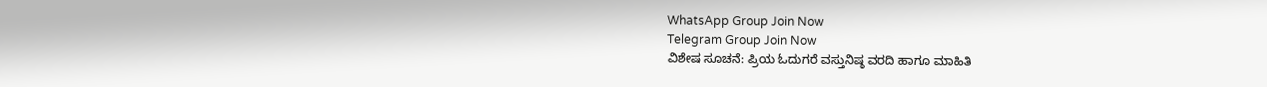WhatsApp Group Join Now
Telegram Group Join Now
ವಿಶೇಷ ಸೂಚನೆ: ಪ್ರಿಯ ಓದುಗರೆ ವಸ್ತುನಿಷ್ಠ ವರದಿ‌ ಹಾಗೂ ಮಾಹಿತಿ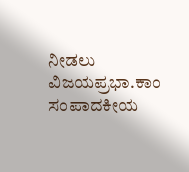ನೀಡಲು ವಿಜಯಪ್ರಭಾ.ಕಾಂ ಸಂಪಾದಕೀಯ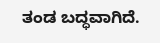ತಂಡ ಬದ್ಧವಾಗಿದೆ.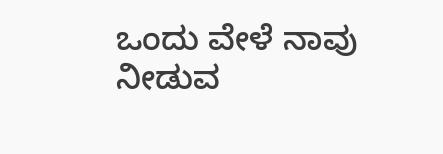ಒಂದು ವೇಳೆ ನಾವು ನೀಡುವ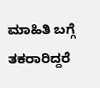ಮಾಹಿತಿ ಬಗ್ಗೆ ತಕರಾರಿದ್ದರೆ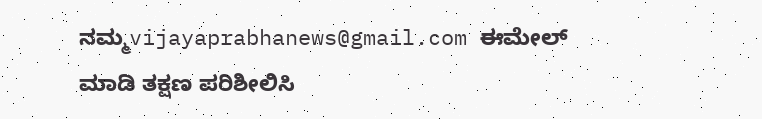ನಮ್ಮ‌vijayaprabhanews@gmail.com ಈಮೇಲ್ ಮಾಡಿ ತಕ್ಷಣ ಪರಿಶೀಲಿಸಿ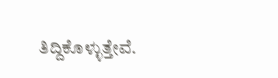ತಿದ್ದಿಕೊಳ್ಳುತ್ತೇವೆ.